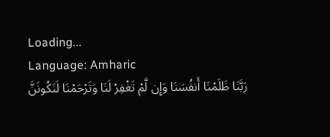Loading...
Language: Amharic
رَبَّنَا ظَلَمْنَا أَنفُسَنَا وَإِن لَّمْ تَغْفِرْ لَنَا وَتَرْحَمْنَا لَنَكُونَنَّ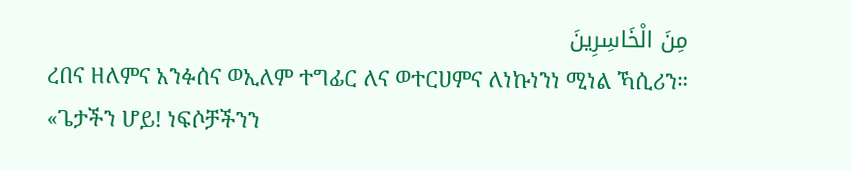مِنَ الْخَاسِرِينَ
ረበና ዘለምና አንፉሰና ወኢለም ተግፊር ለና ወተርሀምና ለነኩነንነ ሚነል ኻሲሪን።
«ጌታችን ሆይ! ነፍሶቻችንን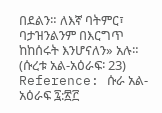በደልን። ለእኛ ባትምር፣ ባታዝንልንም በእርግጥ ከከሰሩት እንሆናለን» አሉ። (ሱረቱ አል-አዕራፍ፡ 23)
Reference: ሱራ አል-አዕራፍ ፯:፳፫